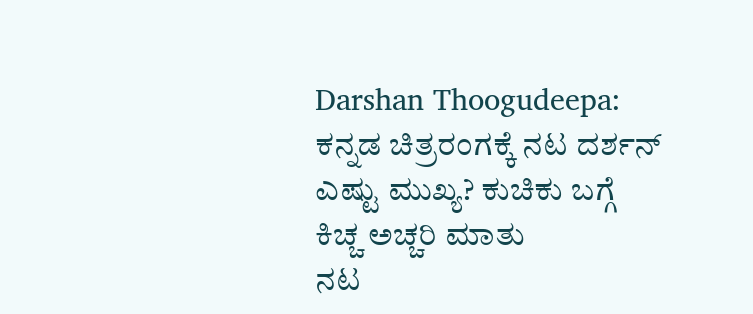Darshan Thoogudeepa: ಕನ್ನಡ ಚಿತ್ರರಂಗಕ್ಕೆ ನಟ ದರ್ಶನ್ ಎಷ್ಟು ಮುಖ್ಯ? ಕುಚಿಕು ಬಗ್ಗೆ ಕಿಚ್ಚ ಅಚ್ಚರಿ ಮಾತು
ನಟ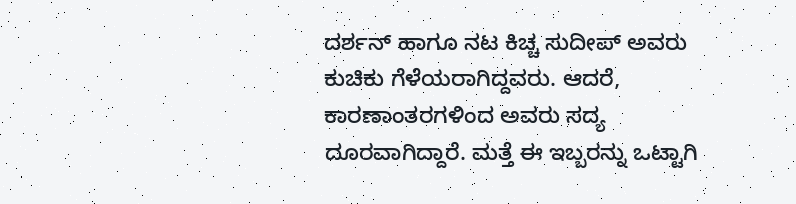ದರ್ಶನ್ ಹಾಗೂ ನಟ ಕಿಚ್ಚ ಸುದೀಪ್ ಅವರು ಕುಚಿಕು ಗೆಳೆಯರಾಗಿದ್ದವರು. ಆದರೆ, ಕಾರಣಾಂತರಗಳಿಂದ ಅವರು ಸದ್ಯ ದೂರವಾಗಿದ್ದಾರೆ. ಮತ್ತೆ ಈ ಇಬ್ಬರನ್ನು ಒಟ್ಟಾಗಿ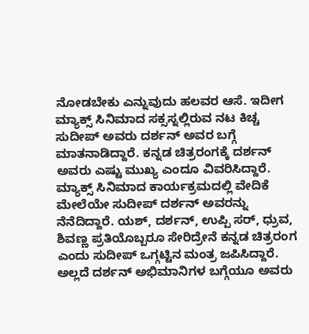ನೋಡಬೇಕು ಎನ್ನುವುದು ಹಲವರ ಆಸೆ. ಇದೀಗ ಮ್ಯಾಕ್ಸ್ ಸಿನಿಮಾದ ಸಕ್ಸಸ್ನಲ್ಲಿರುವ ನಟ ಕಿಚ್ಚ ಸುದೀಪ್ ಅವರು ದರ್ಶನ್ ಅವರ ಬಗ್ಗೆ ಮಾತನಾಡಿದ್ದಾರೆ. ಕನ್ನಡ ಚಿತ್ರರಂಗಕ್ಕೆ ದರ್ಶನ್ ಅವರು ಎಷ್ಟು ಮುಖ್ಯ ಎಂದೂ ವಿವರಿಸಿದ್ದಾರೆ.
ಮ್ಯಾಕ್ಸ್ ಸಿನಿಮಾದ ಕಾರ್ಯಕ್ರಮದಲ್ಲಿ ವೇದಿಕೆ ಮೇಲೆಯೇ ಸುದೀಪ್ ದರ್ಶನ್ ಅವರನ್ನು ನೆನೆದಿದ್ದಾರೆ. ಯಶ್, ದರ್ಶನ್, ಉಪ್ಪಿ ಸರ್, ಧ್ರುವ, ಶಿವಣ್ಣ ಪ್ರತಿಯೊಬ್ಬರೂ ಸೇರಿದ್ರೇನೆ ಕನ್ನಡ ಚಿತ್ರರಂಗ ಎಂದು ಸುದೀಪ್ ಒಗ್ಗಟ್ಟಿನ ಮಂತ್ರ ಜಪಿಸಿದ್ದಾರೆ. ಅಲ್ಲದೆ ದರ್ಶನ್ ಅಭಿಮಾನಿಗಳ ಬಗ್ಗೆಯೂ ಅವರು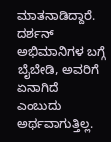ಮಾತನಾಡಿದ್ದಾರೆ. ದರ್ಶನ್ ಅಭಿಮಾನಿಗಳ ಬಗ್ಗೆ ಬೈಬೇಡಿ, ಅವರಿಗೆ ಏನಾಗಿದೆ ಎಂಬುದು ಅರ್ಥವಾಗುತ್ತಿಲ್ಲ.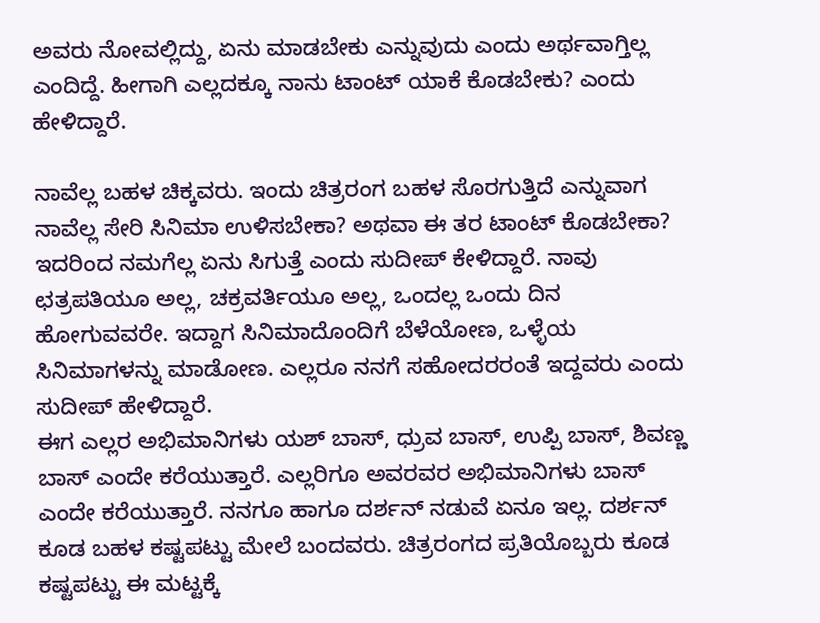ಅವರು ನೋವಲ್ಲಿದ್ದು, ಏನು ಮಾಡಬೇಕು ಎನ್ನುವುದು ಎಂದು ಅರ್ಥವಾಗ್ತಿಲ್ಲ ಎಂದಿದ್ದೆ. ಹೀಗಾಗಿ ಎಲ್ಲದಕ್ಕೂ ನಾನು ಟಾಂಟ್ ಯಾಕೆ ಕೊಡಬೇಕು? ಎಂದು ಹೇಳಿದ್ದಾರೆ.

ನಾವೆಲ್ಲ ಬಹಳ ಚಿಕ್ಕವರು. ಇಂದು ಚಿತ್ರರಂಗ ಬಹಳ ಸೊರಗುತ್ತಿದೆ ಎನ್ನುವಾಗ ನಾವೆಲ್ಲ ಸೇರಿ ಸಿನಿಮಾ ಉಳಿಸಬೇಕಾ? ಅಥವಾ ಈ ತರ ಟಾಂಟ್ ಕೊಡಬೇಕಾ? ಇದರಿಂದ ನಮಗೆಲ್ಲ ಏನು ಸಿಗುತ್ತೆ ಎಂದು ಸುದೀಪ್ ಕೇಳಿದ್ದಾರೆ. ನಾವು ಛತ್ರಪತಿಯೂ ಅಲ್ಲ, ಚಕ್ರವರ್ತಿಯೂ ಅಲ್ಲ, ಒಂದಲ್ಲ ಒಂದು ದಿನ ಹೋಗುವವರೇ. ಇದ್ದಾಗ ಸಿನಿಮಾದೊಂದಿಗೆ ಬೆಳೆಯೋಣ, ಒಳ್ಳೆಯ ಸಿನಿಮಾಗಳನ್ನು ಮಾಡೋಣ. ಎಲ್ಲರೂ ನನಗೆ ಸಹೋದರರಂತೆ ಇದ್ದವರು ಎಂದು ಸುದೀಪ್ ಹೇಳಿದ್ದಾರೆ.
ಈಗ ಎಲ್ಲರ ಅಭಿಮಾನಿಗಳು ಯಶ್ ಬಾಸ್, ಧ್ರುವ ಬಾಸ್, ಉಪ್ಪಿ ಬಾಸ್, ಶಿವಣ್ಣ ಬಾಸ್ ಎಂದೇ ಕರೆಯುತ್ತಾರೆ. ಎಲ್ಲರಿಗೂ ಅವರವರ ಅಭಿಮಾನಿಗಳು ಬಾಸ್ ಎಂದೇ ಕರೆಯುತ್ತಾರೆ. ನನಗೂ ಹಾಗೂ ದರ್ಶನ್ ನಡುವೆ ಏನೂ ಇಲ್ಲ. ದರ್ಶನ್ ಕೂಡ ಬಹಳ ಕಷ್ಟಪಟ್ಟು ಮೇಲೆ ಬಂದವರು. ಚಿತ್ರರಂಗದ ಪ್ರತಿಯೊಬ್ಬರು ಕೂಡ ಕಷ್ಟಪಟ್ಟು ಈ ಮಟ್ಟಕ್ಕೆ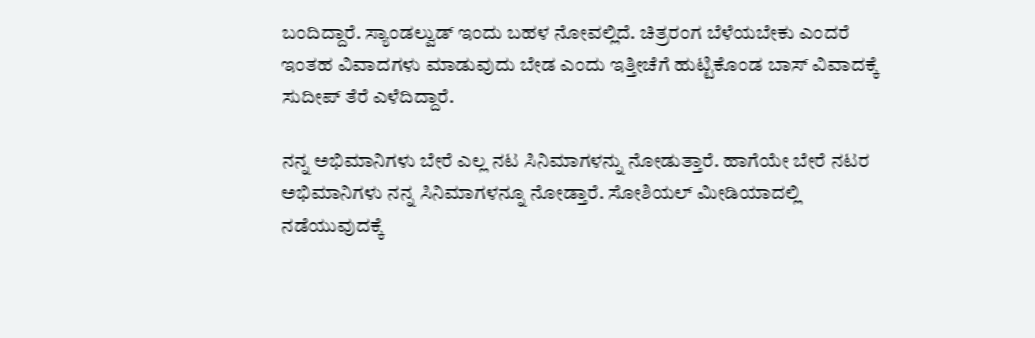ಬಂದಿದ್ದಾರೆ. ಸ್ಯಾಂಡಲ್ವುಡ್ ಇಂದು ಬಹಳ ನೋವಲ್ಲಿದೆ. ಚಿತ್ರರಂಗ ಬೆಳೆಯಬೇಕು ಎಂದರೆ ಇಂತಹ ವಿವಾದಗಳು ಮಾಡುವುದು ಬೇಡ ಎಂದು ಇತ್ತೀಚೆಗೆ ಹುಟ್ಟಿಕೊಂಡ ಬಾಸ್ ವಿವಾದಕ್ಕೆ ಸುದೀಪ್ ತೆರೆ ಎಳೆದಿದ್ದಾರೆ.

ನನ್ನ ಅಭಿಮಾನಿಗಳು ಬೇರೆ ಎಲ್ಲ ನಟ ಸಿನಿಮಾಗಳನ್ನು ನೋಡುತ್ತಾರೆ. ಹಾಗೆಯೇ ಬೇರೆ ನಟರ ಅಭಿಮಾನಿಗಳು ನನ್ನ ಸಿನಿಮಾಗಳನ್ನೂ ನೋಡ್ತಾರೆ. ಸೋಶಿಯಲ್ ಮೀಡಿಯಾದಲ್ಲಿ ನಡೆಯುವುದಕ್ಕೆ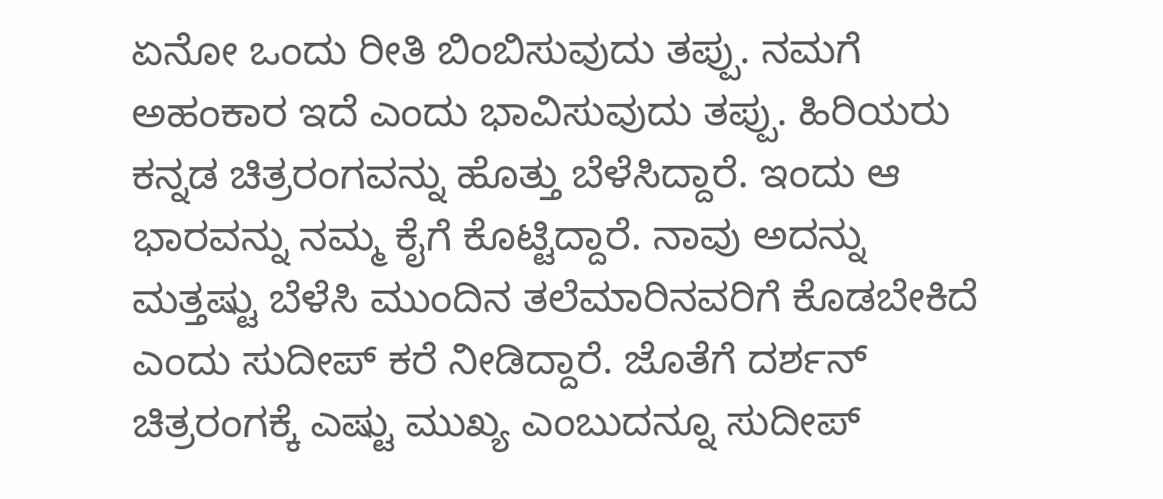ಏನೋ ಒಂದು ರೀತಿ ಬಿಂಬಿಸುವುದು ತಪ್ಪು. ನಮಗೆ ಅಹಂಕಾರ ಇದೆ ಎಂದು ಭಾವಿಸುವುದು ತಪ್ಪು. ಹಿರಿಯರು ಕನ್ನಡ ಚಿತ್ರರಂಗವನ್ನು ಹೊತ್ತು ಬೆಳೆಸಿದ್ದಾರೆ. ಇಂದು ಆ ಭಾರವನ್ನು ನಮ್ಮ ಕೈಗೆ ಕೊಟ್ಟಿದ್ದಾರೆ. ನಾವು ಅದನ್ನು ಮತ್ತಷ್ಟು ಬೆಳೆಸಿ ಮುಂದಿನ ತಲೆಮಾರಿನವರಿಗೆ ಕೊಡಬೇಕಿದೆ ಎಂದು ಸುದೀಪ್ ಕರೆ ನೀಡಿದ್ದಾರೆ. ಜೊತೆಗೆ ದರ್ಶನ್ ಚಿತ್ರರಂಗಕ್ಕೆ ಎಷ್ಟು ಮುಖ್ಯ ಎಂಬುದನ್ನೂ ಸುದೀಪ್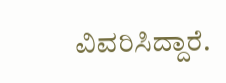ವಿವರಿಸಿದ್ದಾರೆ.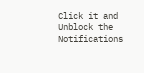Click it and Unblock the Notifications